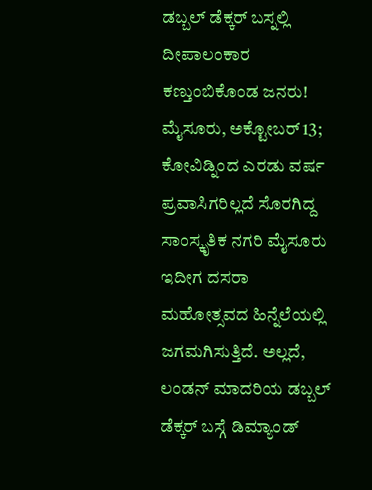ಡಬ್ಬಲ್ ಡೆಕ್ಕರ್ ಬಸ್ನಲ್ಲಿ ದೀಪಾಲಂಕಾರ ಕಣ್ತುಂಬಿಕೊಂಡ ಜನರು!
ಮೈಸೂರು, ಅಕ್ಟೋಬರ್ 13; ಕೋವಿಡ್ನಿಂದ ಎರಡು ವರ್ಷ ಪ್ರವಾಸಿಗರಿಲ್ಲದೆ ಸೊರಗಿದ್ದ ಸಾಂಸ್ಕೃತಿಕ ನಗರಿ ಮೈಸೂರು ಇದೀಗ ದಸರಾ ಮಹೋತ್ಸವದ ಹಿನ್ನೆಲೆಯಲ್ಲಿ ಜಗಮಗಿಸುತ್ತಿದೆ. ಅಲ್ಲದೆ, ಲಂಡನ್ ಮಾದರಿಯ ಡಬ್ಬಲ್ ಡೆಕ್ಕರ್ ಬಸ್ಗೆ ಡಿಮ್ಯಾಂಡ್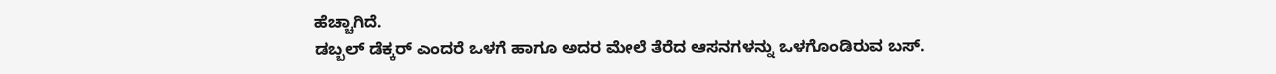ಹೆಚ್ಚಾಗಿದೆ.
ಡಬ್ಬಲ್ ಡೆಕ್ಕರ್ ಎಂದರೆ ಒಳಗೆ ಹಾಗೂ ಅದರ ಮೇಲೆ ತೆರೆದ ಆಸನಗಳನ್ನು ಒಳಗೊಂಡಿರುವ ಬಸ್.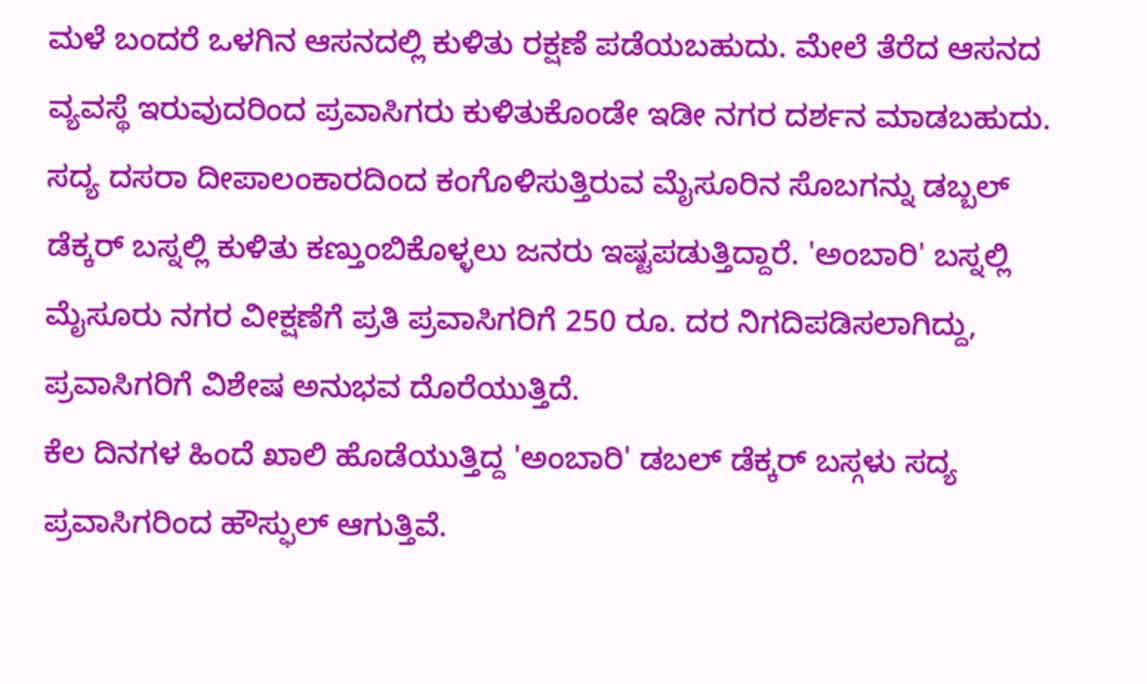ಮಳೆ ಬಂದರೆ ಒಳಗಿನ ಆಸನದಲ್ಲಿ ಕುಳಿತು ರಕ್ಷಣೆ ಪಡೆಯಬಹುದು. ಮೇಲೆ ತೆರೆದ ಆಸನದ ವ್ಯವಸ್ಥೆ ಇರುವುದರಿಂದ ಪ್ರವಾಸಿಗರು ಕುಳಿತುಕೊಂಡೇ ಇಡೀ ನಗರ ದರ್ಶನ ಮಾಡಬಹುದು.
ಸದ್ಯ ದಸರಾ ದೀಪಾಲಂಕಾರದಿಂದ ಕಂಗೊಳಿಸುತ್ತಿರುವ ಮೈಸೂರಿನ ಸೊಬಗನ್ನು ಡಬ್ಬಲ್ ಡೆಕ್ಕರ್ ಬಸ್ನಲ್ಲಿ ಕುಳಿತು ಕಣ್ತುಂಬಿಕೊಳ್ಳಲು ಜನರು ಇಷ್ಟಪಡುತ್ತಿದ್ದಾರೆ. 'ಅಂಬಾರಿ' ಬಸ್ನಲ್ಲಿ ಮೈಸೂರು ನಗರ ವೀಕ್ಷಣೆಗೆ ಪ್ರತಿ ಪ್ರವಾಸಿಗರಿಗೆ 250 ರೂ. ದರ ನಿಗದಿಪಡಿಸಲಾಗಿದ್ದು, ಪ್ರವಾಸಿಗರಿಗೆ ವಿಶೇಷ ಅನುಭವ ದೊರೆಯುತ್ತಿದೆ.
ಕೆಲ ದಿನಗಳ ಹಿಂದೆ ಖಾಲಿ ಹೊಡೆಯುತ್ತಿದ್ದ 'ಅಂಬಾರಿ' ಡಬಲ್ ಡೆಕ್ಕರ್ ಬಸ್ಗಳು ಸದ್ಯ ಪ್ರವಾಸಿಗರಿಂದ ಹೌಸ್ಫುಲ್ ಆಗುತ್ತಿವೆ.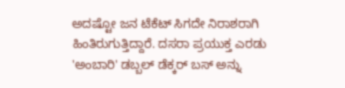ಅದಷ್ಟೋ ಜನ ಟೆಕೆಟ್ ಸಿಗದೇ ನಿರಾಶರಾಗಿ ಹಿಂತಿರುಗುತ್ತಿದ್ದಾರೆ. ದಸರಾ ಪ್ರಯುಕ್ತ ಎರಡು 'ಅಂಬಾರಿ' ಡಬ್ಬಲ್ ಡೆಕ್ಕರ್ ಬಸ್ ಅನ್ನು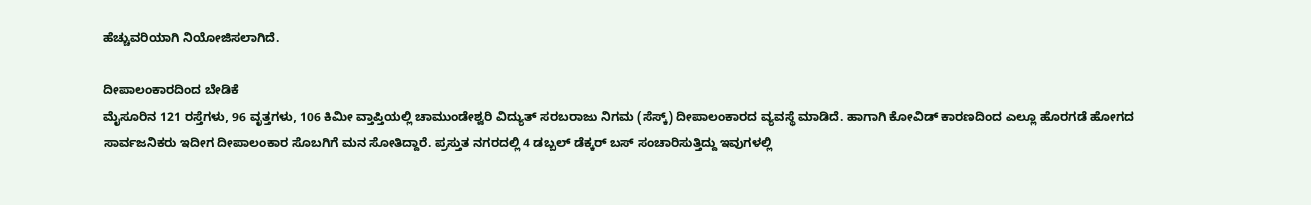ಹೆಚ್ಚುವರಿಯಾಗಿ ನಿಯೋಜಿಸಲಾಗಿದೆ.

ದೀಪಾಲಂಕಾರದಿಂದ ಬೇಡಿಕೆ
ಮೈಸೂರಿನ 121 ರಸ್ತೆಗಳು, 96 ವೃತ್ತಗಳು, 106 ಕಿಮೀ ವ್ತಾಪ್ತಿಯಲ್ಲಿ ಚಾಮುಂಡೇಶ್ವರಿ ವಿದ್ಯುತ್ ಸರಬರಾಜು ನಿಗಮ (ಸೆಸ್ಕ್) ದೀಪಾಲಂಕಾರದ ವ್ಯವಸ್ಥೆ ಮಾಡಿದೆ. ಹಾಗಾಗಿ ಕೋವಿಡ್ ಕಾರಣದಿಂದ ಎಲ್ಲೂ ಹೊರಗಡೆ ಹೋಗದ ಸಾರ್ವಜನಿಕರು ಇದೀಗ ದೀಪಾಲಂಕಾರ ಸೊಬಗಿಗೆ ಮನ ಸೋತಿದ್ದಾರೆ. ಪ್ರಸ್ತುತ ನಗರದಲ್ಲಿ 4 ಡಬ್ಬಲ್ ಡೆಕ್ಕರ್ ಬಸ್ ಸಂಚಾರಿಸುತ್ತಿದ್ದು ಇವುಗಳಲ್ಲಿ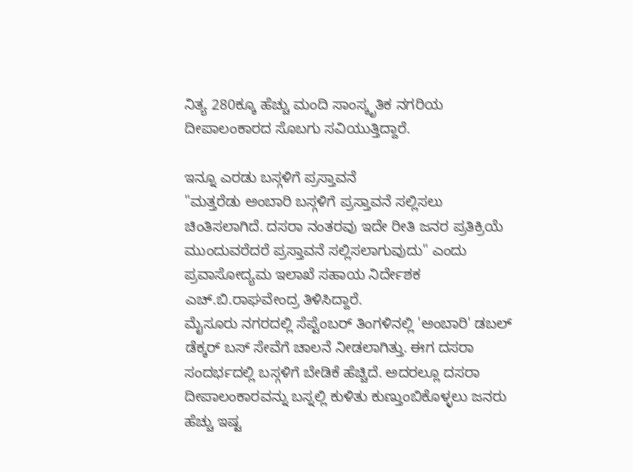ನಿತ್ಯ 280ಕ್ಕೂ ಹೆಚ್ಚು ಮಂದಿ ಸಾಂಸ್ಕೃತಿಕ ನಗರಿಯ ದೀಪಾಲಂಕಾರದ ಸೊಬಗು ಸವಿಯುತ್ತಿದ್ದಾರೆ.

ಇನ್ನೂ ಎರಡು ಬಸ್ಗಳಿಗೆ ಪ್ರಸ್ತಾವನೆ
"ಮತ್ತರೆಡು ಅಂಬಾರಿ ಬಸ್ಗಳಿಗೆ ಪ್ರಸ್ತಾವನೆ ಸಲ್ಲಿಸಲು ಚಿಂತಿಸಲಾಗಿದೆ. ದಸರಾ ನಂತರವು ಇದೇ ರೀತಿ ಜನರ ಪ್ರತಿಕ್ರಿಯೆ ಮುಂದುವರೆದರೆ ಪ್ರಸ್ತಾವನೆ ಸಲ್ಲಿಸಲಾಗುವುದು" ಎಂದು ಪ್ರವಾಸೋದ್ಯಮ ಇಲಾಖೆ ಸಹಾಯ ನಿರ್ದೇಶಕ ಎಚ್.ಬಿ.ರಾಘವೇಂದ್ರ ತಿಳಿಸಿದ್ದಾರೆ.
ಮೈಸೂರು ನಗರದಲ್ಲಿ ಸೆಪ್ಟೆಂಬರ್ ತಿಂಗಳಿನಲ್ಲಿ 'ಅಂಬಾರಿ' ಡಬಲ್ ಡೆಕ್ಕರ್ ಬಸ್ ಸೇವೆಗೆ ಚಾಲನೆ ನೀಡಲಾಗಿತ್ತು. ಈಗ ದಸರಾ ಸಂದರ್ಭದಲ್ಲಿ ಬಸ್ಗಳಿಗೆ ಬೇಡಿಕೆ ಹೆಚ್ಚಿದೆ. ಅದರಲ್ಲೂ ದಸರಾ ದೀಪಾಲಂಕಾರವನ್ನು ಬಸ್ನಲ್ಲಿ ಕುಳಿತು ಕುಣ್ತುಂಬಿಕೊಳ್ಳಲು ಜನರು ಹೆಚ್ಚು ಇಷ್ಟ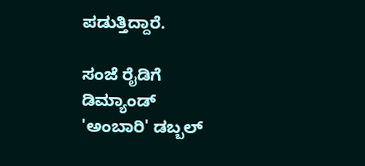ಪಡುತ್ತಿದ್ದಾರೆ.

ಸಂಜೆ ರೈಡಿಗೆ ಡಿಮ್ಯಾಂಡ್
'ಅಂಬಾರಿ' ಡಬ್ಬಲ್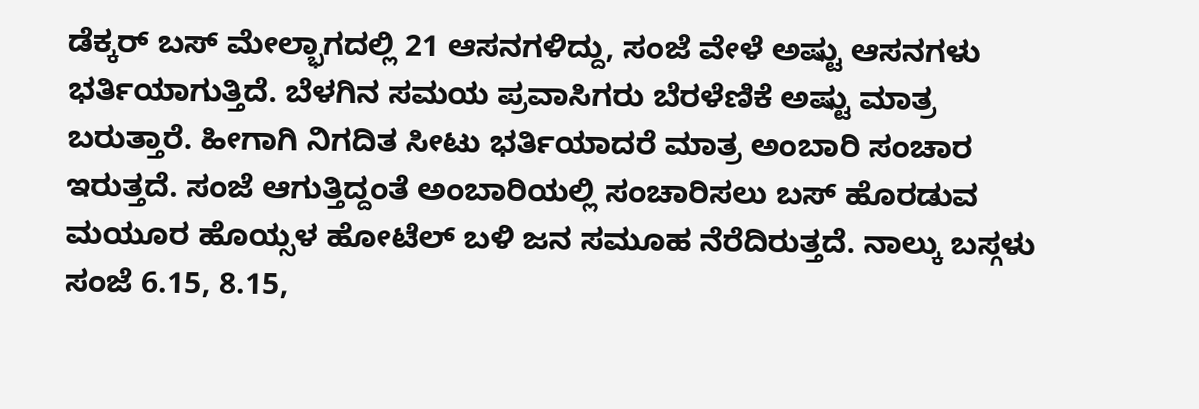ಡೆಕ್ಕರ್ ಬಸ್ ಮೇಲ್ಭಾಗದಲ್ಲಿ 21 ಆಸನಗಳಿದ್ದು, ಸಂಜೆ ವೇಳೆ ಅಷ್ಟು ಆಸನಗಳು ಭರ್ತಿಯಾಗುತ್ತಿದೆ. ಬೆಳಗಿನ ಸಮಯ ಪ್ರವಾಸಿಗರು ಬೆರಳೆಣಿಕೆ ಅಷ್ಟು ಮಾತ್ರ ಬರುತ್ತಾರೆ. ಹೀಗಾಗಿ ನಿಗದಿತ ಸೀಟು ಭರ್ತಿಯಾದರೆ ಮಾತ್ರ ಅಂಬಾರಿ ಸಂಚಾರ ಇರುತ್ತದೆ. ಸಂಜೆ ಆಗುತ್ತಿದ್ದಂತೆ ಅಂಬಾರಿಯಲ್ಲಿ ಸಂಚಾರಿಸಲು ಬಸ್ ಹೊರಡುವ ಮಯೂರ ಹೊಯ್ಸಳ ಹೋಟೆಲ್ ಬಳಿ ಜನ ಸಮೂಹ ನೆರೆದಿರುತ್ತದೆ. ನಾಲ್ಕು ಬಸ್ಗಳು ಸಂಜೆ 6.15, 8.15,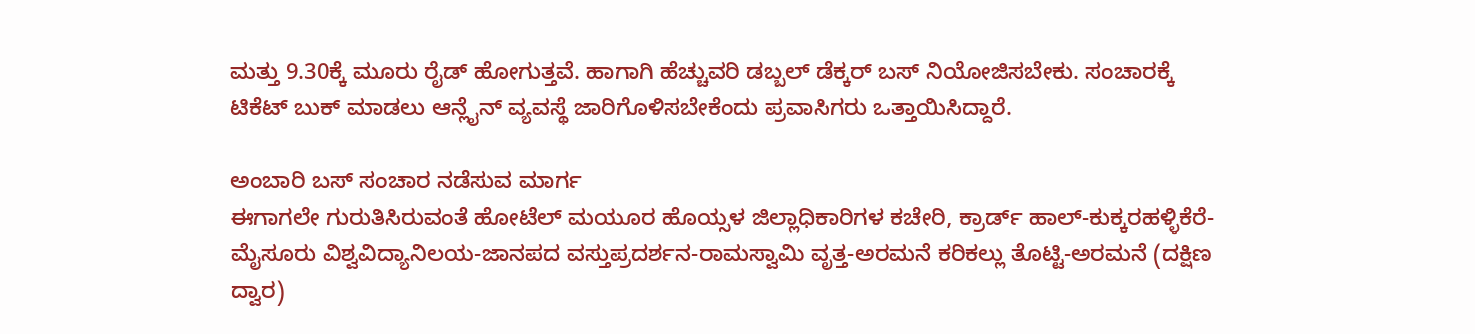ಮತ್ತು 9.30ಕ್ಕೆ ಮೂರು ರೈಡ್ ಹೋಗುತ್ತವೆ. ಹಾಗಾಗಿ ಹೆಚ್ಚುವರಿ ಡಬ್ಬಲ್ ಡೆಕ್ಕರ್ ಬಸ್ ನಿಯೋಜಿಸಬೇಕು. ಸಂಚಾರಕ್ಕೆ ಟಿಕೆಟ್ ಬುಕ್ ಮಾಡಲು ಆನ್ಲೈನ್ ವ್ಯವಸ್ಥೆ ಜಾರಿಗೊಳಿಸಬೇಕೆಂದು ಪ್ರವಾಸಿಗರು ಒತ್ತಾಯಿಸಿದ್ದಾರೆ.

ಅಂಬಾರಿ ಬಸ್ ಸಂಚಾರ ನಡೆಸುವ ಮಾರ್ಗ
ಈಗಾಗಲೇ ಗುರುತಿಸಿರುವಂತೆ ಹೋಟೆಲ್ ಮಯೂರ ಹೊಯ್ಸಳ ಜಿಲ್ಲಾಧಿಕಾರಿಗಳ ಕಚೇರಿ, ಕ್ರಾರ್ಡ್ ಹಾಲ್-ಕುಕ್ಕರಹಳ್ಳಿಕೆರೆ-ಮೈಸೂರು ವಿಶ್ವವಿದ್ಯಾನಿಲಯ-ಜಾನಪದ ವಸ್ತುಪ್ರದರ್ಶನ-ರಾಮಸ್ವಾಮಿ ವೃತ್ತ-ಅರಮನೆ ಕರಿಕಲ್ಲು ತೊಟ್ಟಿ-ಅರಮನೆ (ದಕ್ಷಿಣ ದ್ವಾರ)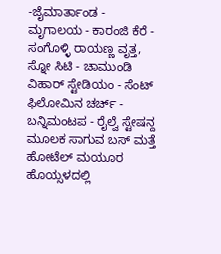-ಜೈಮಾರ್ತಾಂಡ - ಮೃಗಾಲಯ - ಕಾರಂಜಿ ಕೆರೆ - ಸಂಗೊಳ್ಳಿ ರಾಯಣ್ಣ ವೃತ್ತ, ಸ್ನೋ ಸಿಟಿ - ಚಾಮುಂಡಿ ವಿಹಾರ್ ಸ್ಟೇಡಿಯಂ - ಸೆಂಟ್ ಫಿಲೋಮಿನ ಚರ್ಚ್ - ಬನ್ನಿಮಂಟಪ - ರೈಲ್ವೆ ಸ್ಟೇಷನ್ದ ಮೂಲಕ ಸಾಗುವ ಬಸ್ ಮತ್ತೆ ಹೋಟೆಲ್ ಮಯೂರ ಹೊಯ್ಸಳದಲ್ಲಿ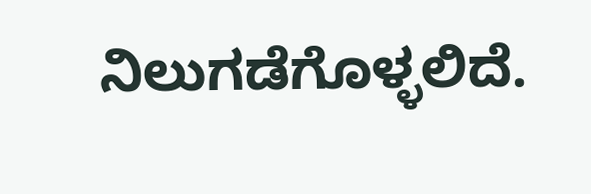ನಿಲುಗಡೆಗೊಳ್ಳಲಿದೆ.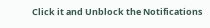Click it and Unblock the Notifications